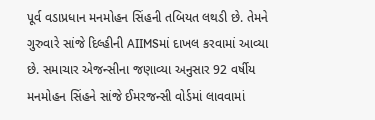પૂર્વ વડાપ્રધાન મનમોહન સિંહની તબિયત લથડી છે. તેમને ગુરુવારે સાંજે દિલ્હીની AIIMSમાં દાખલ કરવામાં આવ્યા છે. સમાચાર એજન્સીના જણાવ્યા અનુસાર 92 વર્ષીય મનમોહન સિંહને સાંજે ઈમરજન્સી વોર્ડમાં લાવવામાં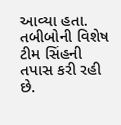આવ્યા હતા. તબીબોની વિશેષ ટીમ સિંહની તપાસ કરી રહી છે.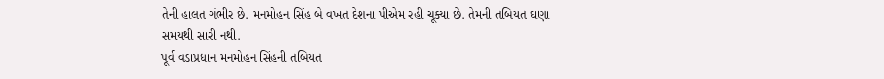તેની હાલત ગંભીર છે. મનમોહન સિંહ બે વખત દેશના પીએમ રહી ચૂક્યા છે. તેમની તબિયત ઘણા સમયથી સારી નથી.
પૂર્વ વડાપ્રધાન મનમોહન સિંહની તબિયત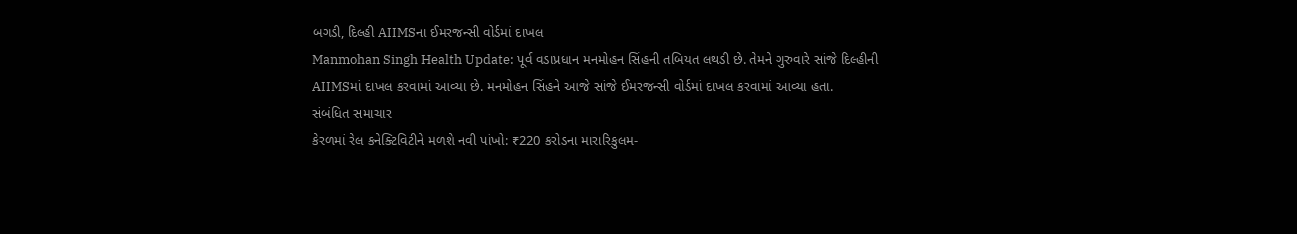બગડી, દિલ્હી AIIMSના ઈમરજન્સી વોર્ડમાં દાખલ
Manmohan Singh Health Update: પૂર્વ વડાપ્રધાન મનમોહન સિંહની તબિયત લથડી છે. તેમને ગુરુવારે સાંજે દિલ્હીની AIIMSમાં દાખલ કરવામાં આવ્યા છે. મનમોહન સિંહને આજે સાંજે ઈમરજન્સી વોર્ડમાં દાખલ કરવામાં આવ્યા હતા.
સંબંધિત સમાચાર
કેરળમાં રેલ કનેક્ટિવિટીને મળશે નવી પાંખો: ₹220 કરોડના મારારિકુલમ-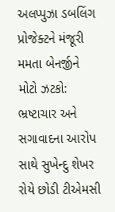અલપ્પુઝા ડબલિંગ પ્રોજેક્ટને મંજૂરી
મમતા બેનર્જીને મોટો ઝટકો: ભ્રષ્ટાચાર અને સગાવાદના આરોપ સાથે સુખેન્દુ શેખર રોયે છોડી ટીએમસી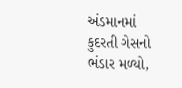અંડમાનમાં કુદરતી ગેસનો ભંડાર મળ્યો,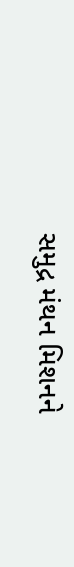સમુદ્ર મંથન મિશનને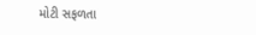મોટી સફળતા